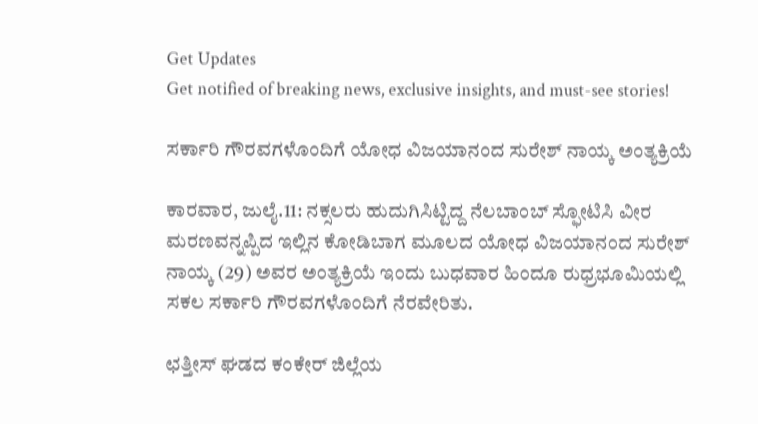Get Updates
Get notified of breaking news, exclusive insights, and must-see stories!

ಸರ್ಕಾರಿ ಗೌರವಗಳೊಂದಿಗೆ ಯೋಧ ವಿಜಯಾನಂದ ಸುರೇಶ್ ನಾಯ್ಕ ಅಂತ್ಯಕ್ರಿಯೆ

ಕಾರವಾರ, ಜುಲೈ.11: ನಕ್ಸಲರು ಹುದುಗಿಸಿಟ್ಟಿದ್ದ ನೆಲಬಾಂಬ್ ಸ್ಫೋಟಿಸಿ ವೀರ ಮರಣವನ್ನಪ್ಪಿದ ಇಲ್ಲಿನ ಕೋಡಿಬಾಗ ಮೂಲದ ಯೋಧ ವಿಜಯಾನಂದ ಸುರೇಶ್ ನಾಯ್ಕ (29) ಅವರ ಅಂತ್ಯಕ್ರಿಯೆ ಇಂದು ಬುಧವಾರ ಹಿಂದೂ ರುಧ್ರಭೂಮಿಯಲ್ಲಿ ಸಕಲ ಸರ್ಕಾರಿ ಗೌರವಗಳೊಂದಿಗೆ ನೆರವೇರಿತು.

ಛತ್ತೀಸ್ ಘಡದ ಕಂಕೇರ್ ಜಿಲ್ಲೆಯ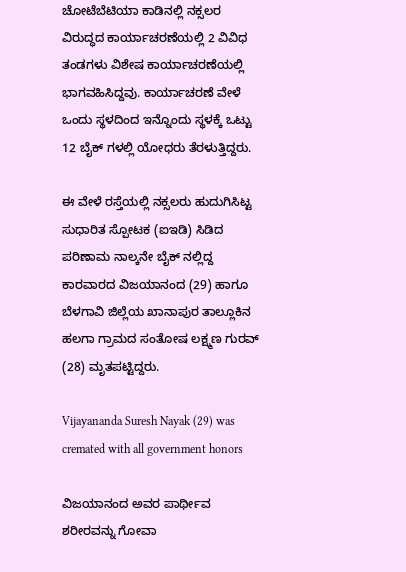ಚೋಟೆಬೆಟಿಯಾ ಕಾಡಿನಲ್ಲಿ ನಕ್ಸಲರ ವಿರುದ್ಧದ ಕಾರ್ಯಾಚರಣೆಯಲ್ಲಿ 2 ವಿವಿಧ ತಂಡಗಳು ವಿಶೇಷ ಕಾರ್ಯಾಚರಣೆಯಲ್ಲಿ ಭಾಗವಹಿಸಿದ್ದವು. ಕಾರ್ಯಾಚರಣೆ ವೇಳೆ ಒಂದು ಸ್ಥಳದಿಂದ ಇನ್ನೊಂದು ಸ್ಥಳಕ್ಕೆ ಒಟ್ಟು 12 ಬೈಕ್ ಗಳಲ್ಲಿ ಯೋಧರು ತೆರಳುತ್ತಿದ್ದರು.

ಈ ವೇಳೆ ರಸ್ತೆಯಲ್ಲಿ ನಕ್ಸಲರು ಹುದುಗಿಸಿಟ್ಟ ಸುಧಾರಿತ ಸ್ಪೋಟಕ (ಐಇಡಿ) ಸಿಡಿದ ಪರಿಣಾಮ ನಾಲ್ಕನೇ ಬೈಕ್ ನಲ್ಲಿದ್ದ ಕಾರವಾರದ ವಿಜಯಾನಂದ (29) ಹಾಗೂ ಬೆಳಗಾವಿ ಜಿಲ್ಲೆಯ ಖಾನಾಪುರ ತಾಲ್ಲೂಕಿನ ಹಲಗಾ ಗ್ರಾಮದ ಸಂತೋಷ ಲಕ್ಷ್ಮಣ ಗುರವ್ (28) ಮೃತಪಟ್ಟಿದ್ದರು.

Vijayananda Suresh Nayak (29) was cremated with all government honors

ವಿಜಯಾನಂದ ಅವರ ಪಾರ್ಥೀವ ಶರೀರವನ್ನು ಗೋವಾ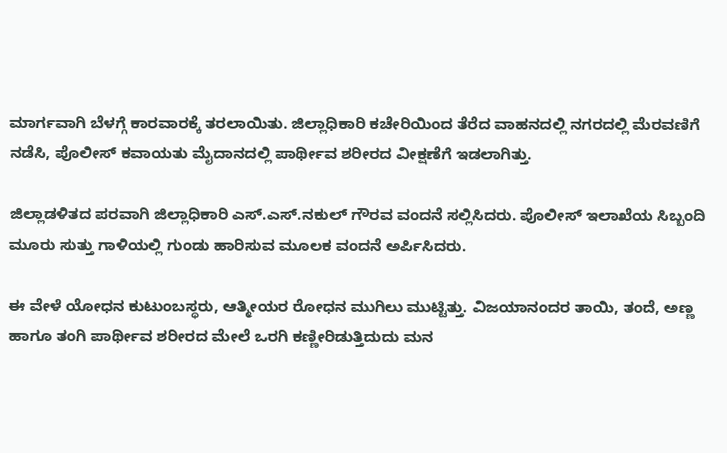ಮಾರ್ಗವಾಗಿ ಬೆಳಗ್ಗೆ ಕಾರವಾರಕ್ಕೆ ತರಲಾಯಿತು. ಜಿಲ್ಲಾಧಿಕಾರಿ ಕಚೇರಿಯಿಂದ ತೆರೆದ ವಾಹನದಲ್ಲಿ ನಗರದಲ್ಲಿ ಮೆರವಣಿಗೆ ನಡೆಸಿ, ಪೊಲೀಸ್ ಕವಾಯತು ಮೈದಾನದಲ್ಲಿ ಪಾರ್ಥೀವ ಶರೀರದ ವೀಕ್ಷಣೆಗೆ ಇಡಲಾಗಿತ್ತು.

ಜಿಲ್ಲಾಡಳಿತದ ಪರವಾಗಿ ಜಿಲ್ಲಾಧಿಕಾರಿ ಎಸ್.ಎಸ್.ನಕುಲ್ ಗೌರವ ವಂದನೆ ಸಲ್ಲಿಸಿದರು. ಪೊಲೀಸ್ ಇಲಾಖೆಯ ಸಿಬ್ಬಂದಿ ಮೂರು ಸುತ್ತು ಗಾಳಿಯಲ್ಲಿ ಗುಂಡು ಹಾರಿಸುವ ಮೂಲಕ ವಂದನೆ ಅರ್ಪಿಸಿದರು.

ಈ ವೇಳೆ ಯೋಧನ ಕುಟುಂಬಸ್ಥರು, ಆತ್ಮೀಯರ ರೋಧನ ಮುಗಿಲು ಮುಟ್ಟಿತ್ತು. ವಿಜಯಾನಂದರ ತಾಯಿ, ತಂದೆ, ಅಣ್ಣ ಹಾಗೂ ತಂಗಿ ಪಾರ್ಥೀವ ಶರೀರದ ಮೇಲೆ ಒರಗಿ ಕಣ್ಣೀರಿಡುತ್ತಿದುದು ಮನ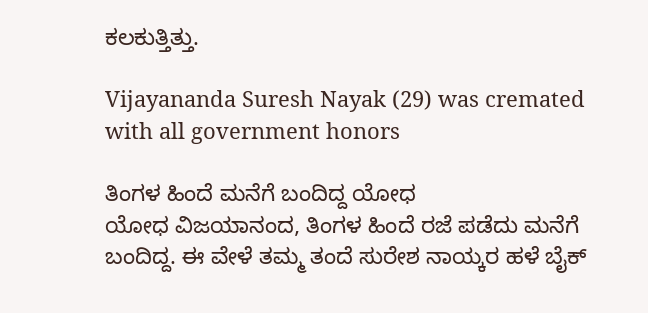ಕಲಕುತ್ತಿತ್ತು.

Vijayananda Suresh Nayak (29) was cremated with all government honors

ತಿಂಗಳ ಹಿಂದೆ ಮನೆಗೆ ಬಂದಿದ್ದ ಯೋಧ
ಯೋಧ ವಿಜಯಾನಂದ, ತಿಂಗಳ ಹಿಂದೆ ರಜೆ ಪಡೆದು ಮನೆಗೆ ಬಂದಿದ್ದ. ಈ ವೇಳೆ ತಮ್ಮ ತಂದೆ ಸುರೇಶ ನಾಯ್ಕರ ಹಳೆ ಬೈಕ್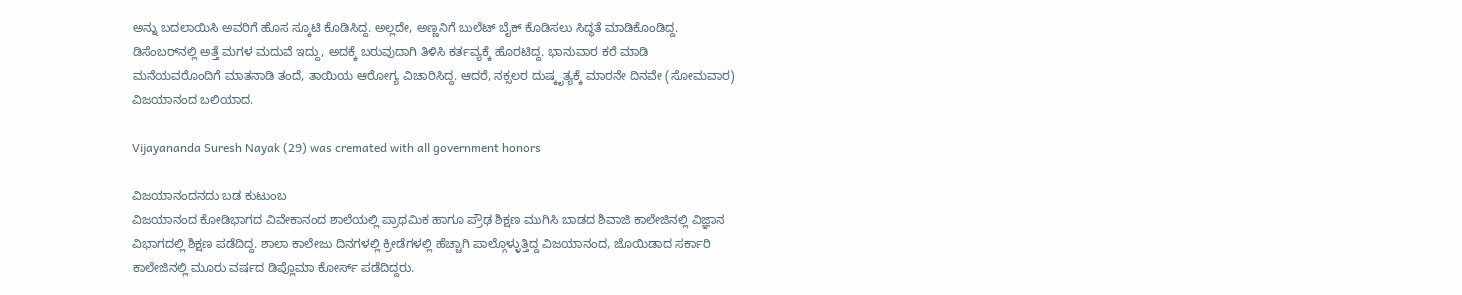ಅನ್ನು ಬದಲಾಯಿಸಿ ಅವರಿಗೆ ಹೊಸ ಸ್ಕೂಟಿ ಕೊಡಿಸಿದ್ದ. ಅಲ್ಲದೇ, ಅಣ್ಣನಿಗೆ ಬುಲೆಟ್ ಬೈಕ್ ಕೊಡಿಸಲು ಸಿದ್ಧತೆ ಮಾಡಿಕೊಂಡಿದ್ದ. ಡಿಸೆಂಬರ್‌ನಲ್ಲಿ ಅತ್ತೆ ಮಗಳ ಮದುವೆ ಇದ್ದು, ಅದಕ್ಕೆ ಬರುವುದಾಗಿ ತಿಳಿಸಿ ಕರ್ತವ್ಯಕ್ಕೆ ಹೊರಟಿದ್ದ. ಭಾನುವಾರ ಕರೆ ಮಾಡಿ ಮನೆಯವರೊಂದಿಗೆ ಮಾತನಾಡಿ ತಂದೆ, ತಾಯಿಯ ಆರೋಗ್ಯ ವಿಚಾರಿಸಿದ್ದ. ಆದರೆ, ನಕ್ಸಲರ ದುಷ್ಕೃತ್ಯಕ್ಕೆ ಮಾರನೇ ದಿನವೇ (ಸೋಮವಾರ) ವಿಜಯಾನಂದ ಬಲಿಯಾದ.

Vijayananda Suresh Nayak (29) was cremated with all government honors

ವಿಜಯಾನಂದನದು ಬಡ ಕುಟುಂಬ
ವಿಜಯಾನಂದ ಕೋಡಿಭಾಗದ ವಿವೇಕಾನಂದ ಶಾಲೆಯಲ್ಲಿ ಪ್ರಾಥಮಿಕ ಹಾಗೂ ಪ್ರೌಢ ಶಿಕ್ಷಣ ಮುಗಿಸಿ ಬಾಡದ ಶಿವಾಜಿ ಕಾಲೇಜಿನಲ್ಲಿ ವಿಜ್ಞಾನ ವಿಭಾಗದಲ್ಲಿ ಶಿಕ್ಷಣ ಪಡೆದಿದ್ದ. ಶಾಲಾ ಕಾಲೇಜು ದಿನಗಳಲ್ಲಿ ಕ್ರೀಡೆಗಳಲ್ಲಿ ಹೆಚ್ಚಾಗಿ ಪಾಲ್ಗೊಳ್ಳುತ್ತಿದ್ದ ವಿಜಯಾನಂದ, ಜೊಯಿಡಾದ ಸರ್ಕಾರಿ ಕಾಲೇಜಿನಲ್ಲಿ ಮೂರು ವರ್ಷದ ಡಿಪ್ಲೊಮಾ ಕೋರ್ಸ್ ಪಡೆದಿದ್ದರು.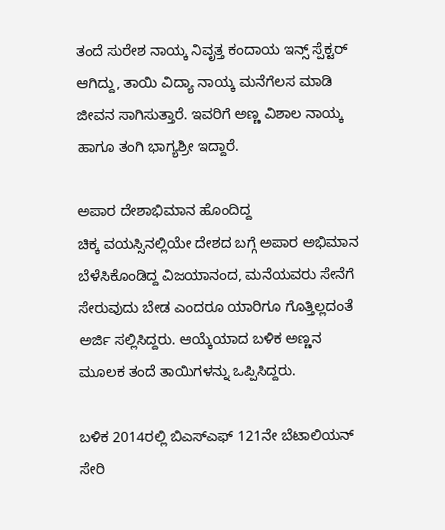ತಂದೆ ಸುರೇಶ ನಾಯ್ಕ ನಿವೃತ್ತ ಕಂದಾಯ ಇನ್ಸ್ ಸ್ಪೆಕ್ಟರ್ ಆಗಿದ್ದು, ತಾಯಿ ವಿದ್ಯಾ ನಾಯ್ಕ ಮನೆಗೆಲಸ ಮಾಡಿ ಜೀವನ ಸಾಗಿಸುತ್ತಾರೆ. ಇವರಿಗೆ ಅಣ್ಣ ವಿಶಾಲ ನಾಯ್ಕ ಹಾಗೂ ತಂಗಿ ಭಾಗ್ಯಶ್ರೀ ಇದ್ದಾರೆ.

ಅಪಾರ ದೇಶಾಭಿಮಾನ ಹೊಂದಿದ್ದ
ಚಿಕ್ಕ ವಯಸ್ಸಿನಲ್ಲಿಯೇ ದೇಶದ ಬಗ್ಗೆ ಅಪಾರ ಅಭಿಮಾನ ಬೆಳೆಸಿಕೊಂಡಿದ್ದ ವಿಜಯಾನಂದ, ಮನೆಯವರು ಸೇನೆಗೆ ಸೇರುವುದು ಬೇಡ ಎಂದರೂ ಯಾರಿಗೂ ಗೊತ್ತಿಲ್ಲದಂತೆ ಅರ್ಜಿ ಸಲ್ಲಿಸಿದ್ದರು. ಆಯ್ಕೆಯಾದ ಬಳಿಕ ಅಣ್ಣನ ಮೂಲಕ ತಂದೆ ತಾಯಿಗಳನ್ನು ಒಪ್ಪಿಸಿದ್ದರು.

ಬಳಿಕ 2014ರಲ್ಲಿ ಬಿಎಸ್ಎಫ್ 121ನೇ ಬೆಟಾಲಿಯನ್ ಸೇರಿ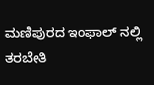ಮಣಿಪುರದ ಇಂಫಾಲ್ ನಲ್ಲಿ ತರಬೇತಿ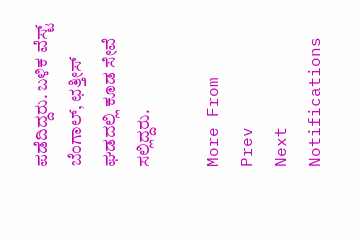ಪಡೆದಿದ್ದರು. ಬಳಿಕ ವೆಸ್ಟ್ ಬೆಂಗಾಲ್, ಛತ್ತೀಸ್ ಘಡದಲ್ಲಿ ಕೂಡ ಸೇವೆ ಸಲ್ಲಿದ್ದರು.

More From
Prev
Next
Notifications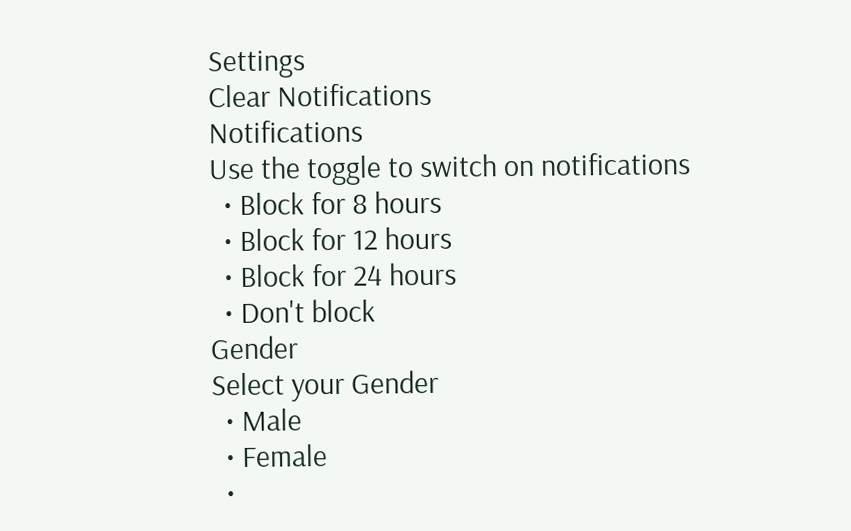Settings
Clear Notifications
Notifications
Use the toggle to switch on notifications
  • Block for 8 hours
  • Block for 12 hours
  • Block for 24 hours
  • Don't block
Gender
Select your Gender
  • Male
  • Female
  •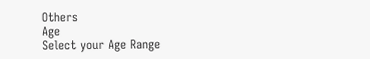Others
Age
Select your Age Range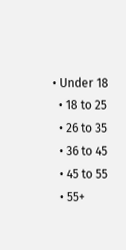• Under 18
  • 18 to 25
  • 26 to 35
  • 36 to 45
  • 45 to 55
  • 55+